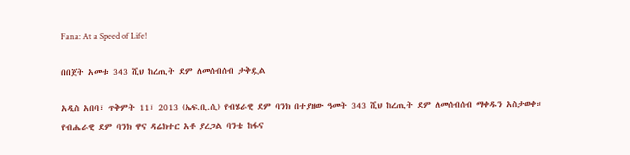Fana: At a Speed of Life!

በበጀት አመቱ 343 ሺህ ከረጢት ደም ለመሰብሰብ ታቅዷል

አዲስ አበባ፣ ጥቅምት 11፣ 2013 (ኤፍ.ቢ.ሲ) የብሄራዊ ደም ባንክ በተያዘው ዓመት 343 ሺህ ከረጢት ደም ለመሰብሰብ ማቀዱን አስታወቀ።
የብሔራዊ ደም ባንክ ዋና ዳሬክተር አቶ ያረጋል ባንቴ ከፋና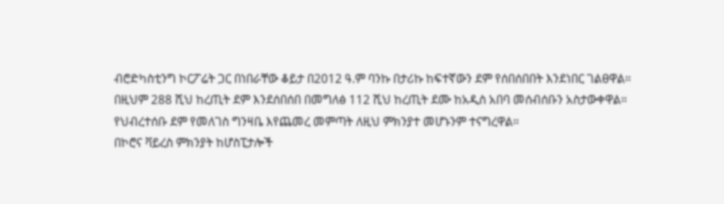ብሮድካስቲንግ ኮርፖሬት ጋር በነበራቸው ቆይታ በ2012 ዓ.ም ባንኩ በታሪኩ ከፍተኛውን ደም የሰበሰበበት እንደነበር ገልፀዋል።
በዚህም 288 ሺህ ከረጢት ደም እንደሰበሰበ በመግለፅ 112 ሺህ ከረጢት ደሙ ከአዲስ አበባ መሰብሰቡን አስታውቀዋል።
የህብረተሰቡ ደም የመለገስ ግንዛቤ እየጨመረ መምጣት ለዚህ ምክንያተ መሆኑንም ተናግረዋል።
በኮሮና ቫይረስ ምክንያት ከሆስፒታሎች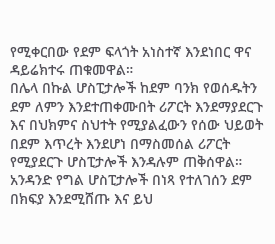የሚቀርበው የደም ፍላጎት አነስተኛ እንደነበር ዋና ዳይሬክተሩ ጠቁመዋል።
በሌላ በኩል ሆስፒታሎች ከደም ባንክ የወሰዱትን ደም ለምን እንደተጠቀሙበት ሪፖርት እንደማያደርጉ እና በህክምና ስህተት የሚያልፈውን የሰው ህይወት በደም እጥረት እንደሆነ በማስመሰል ሪፖርት የሚያደርጉ ሆስፒታሎች እንዳሉም ጠቅሰዋል።
አንዳንድ የግል ሆስፒታሎች በነጻ የተለገሰን ደም በክፍያ እንደሚሸጡ እና ይህ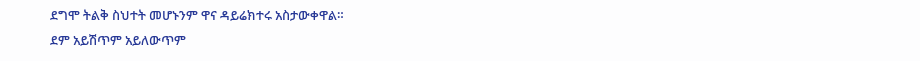ደግሞ ትልቅ ስህተት መሆኑንም ዋና ዳይሬክተሩ አስታውቀዋል።
ደም አይሽጥም አይለውጥም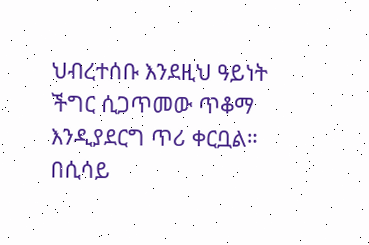ህብረተሰቡ እንደዚህ ዓይነት ችግር ሲጋጥመው ጥቆማ እንዲያደርግ ጥሪ ቀርቧል።
በሲሳይ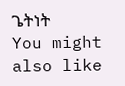ጌትነት
You might also like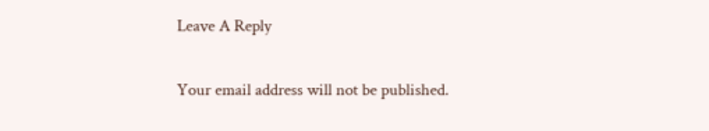Leave A Reply

Your email address will not be published.